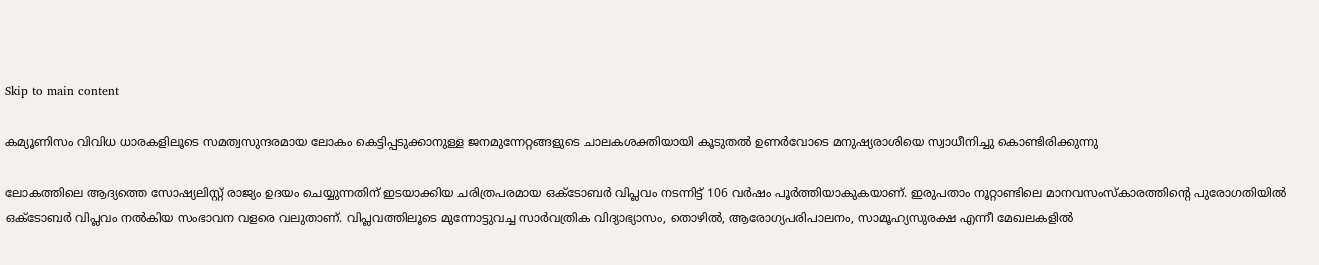Skip to main content

കമ്യൂണിസം വിവിധ ധാരകളിലൂടെ സമത്വസുന്ദരമായ ലോകം കെട്ടിപ്പടുക്കാനുള്ള ജനമുന്നേറ്റങ്ങളുടെ ചാലകശക്തിയായി കൂടുതൽ ഉണർവോടെ മനുഷ്യരാശിയെ സ്വാധീനിച്ചു കൊണ്ടിരിക്കുന്നു

ലോകത്തിലെ ആദ്യത്തെ സോഷ്യലിസ്റ്റ്‌ രാജ്യം ഉദയം ചെയ്യുന്നതിന്‌ ഇടയാക്കിയ ചരിത്രപരമായ ഒക്‌ടോബർ വിപ്ലവം നടന്നിട്ട്‌ 106 വർഷം പൂർത്തിയാകുകയാണ്‌. ഇരുപതാം നൂറ്റാണ്ടിലെ മാനവസംസ്‌കാരത്തിന്റെ പുരോഗതിയിൽ‌ ഒക്‌ടോബർ വിപ്ലവം നൽകിയ സംഭാവന വളരെ വലുതാണ്‌. വിപ്ലവത്തിലൂടെ മുന്നോട്ടുവച്ച സാർവത്രിക വിദ്യാഭ്യാസം, തൊഴിൽ, ആരോഗ്യപരിപാലനം, സാമൂഹ്യസുരക്ഷ എന്നീ മേഖലകളിൽ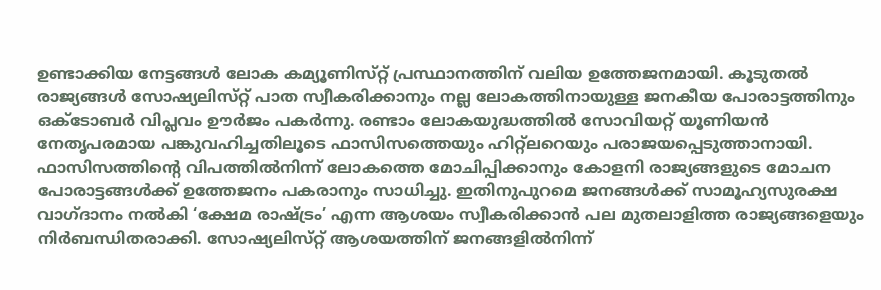ഉണ്ടാക്കിയ നേട്ടങ്ങൾ ലോക കമ്യൂണിസ്‌റ്റ്‌ പ്രസ്ഥാനത്തിന്‌ വലിയ ഉത്തേജനമായി. കൂടുതൽ രാജ്യങ്ങൾ സോഷ്യലിസ്‌റ്റ്‌ പാത സ്വീകരിക്കാനും നല്ല ലോകത്തിനായുള്ള ജനകീയ പോരാട്ടത്തിനും ഒക്‌ടോബർ വിപ്ലവം ഊർജം പകർന്നു. രണ്ടാം ലോകയുദ്ധത്തിൽ സോവിയറ്റ്‌ യൂണിയൻ നേതൃപരമായ പങ്കുവഹിച്ചതിലൂടെ ഫാസിസത്തെയും ഹിറ്റ്‌ലറെയും പരാജയപ്പെടുത്താനായി. ഫാസിസത്തിന്റെ വിപത്തിൽനിന്ന്‌ ലോകത്തെ മോചിപ്പിക്കാനും കോളനി രാജ്യങ്ങളുടെ മോചന പോരാട്ടങ്ങൾക്ക്‌ ഉത്തേജനം പകരാനും സാധിച്ചു. ഇതിനുപുറമെ ജനങ്ങൾക്ക്‌ സാമൂഹ്യസുരക്ഷ വാഗ്‌ദാനം നൽകി ‘ക്ഷേമ രാഷ്ട്രം’ എന്ന ആശയം സ്വീകരിക്കാൻ പല മുതലാളിത്ത രാജ്യങ്ങളെയും നിർബന്ധിതരാക്കി. സോഷ്യലിസ്‌റ്റ്‌ ആശയത്തിന്‌ ജനങ്ങളിൽനിന്ന്‌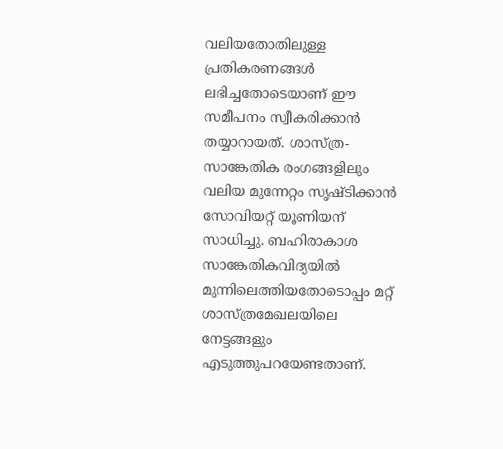വലിയതോതിലുള്ള പ്രതികരണങ്ങൾ ലഭിച്ചതോടെയാണ്‌ ഈ സമീപനം സ്വീകരിക്കാൻ തയ്യാറായത്‌. ശാസ്‌ത്ര-സാങ്കേതിക രംഗങ്ങളിലും വലിയ മുന്നേറ്റം സൃഷ്ടിക്കാൻ സോവിയറ്റ്‌ യൂണിയന്‌ സാധിച്ചു. ബഹിരാകാശ സാങ്കേതികവിദ്യയിൽ മുന്നിലെത്തിയതോടൊപ്പം മറ്റ്‌ ശാസ്‌ത്രമേഖലയിലെ നേട്ടങ്ങളും എടുത്തുപറയേണ്ടതാണ്‌.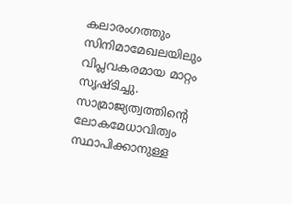കലാരംഗത്തും സിനിമാമേഖലയിലും വിപ്ലവകരമായ മാറ്റം സൃഷ്ടിച്ചു. സാമ്രാജ്യത്വത്തിന്റെ ലോകമേധാവിത്വം സ്ഥാപിക്കാനുള്ള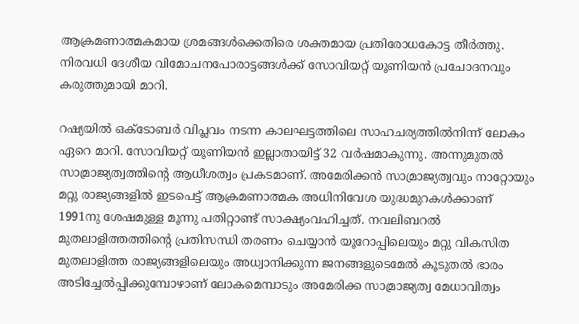ആക്രമണാത്മകമായ ശ്രമങ്ങൾക്കെതിരെ ശക്തമായ പ്രതിരോധകോട്ട തീർത്തു. നിരവധി ദേശീയ വിമോചനപോരാട്ടങ്ങൾക്ക്‌ സോവിയറ്റ്‌ യൂണിയൻ പ്രചോദനവും കരുത്തുമായി മാറി.

റഷ്യയിൽ ഒക്‌ടോബർ വിപ്ലവം നടന്ന കാലഘട്ടത്തിലെ സാഹചര്യത്തിൽനിന്ന്‌ ലോകം ഏറെ മാറി. സോവിയറ്റ്‌ യൂണിയൻ ഇല്ലാതായിട്ട്‌ 32 വർഷമാകുന്നു. അന്നുമുതൽ സാമ്രാജ്യത്വത്തിന്റെ ആധീശത്വം പ്രകടമാണ്‌. അമേരിക്കൻ സാമ്രാജ്യത്വവും നാറ്റോയും മറ്റു രാജ്യങ്ങളിൽ ഇടപെട്ട്‌ ആക്രമണാത്മക അധിനിവേശ യുദ്ധമുറകൾക്കാണ്‌ 1991നു ശേഷമുള്ള മൂന്നു പതിറ്റാണ്ട്‌ സാക്ഷ്യംവഹിച്ചത്‌. നവലിബറൽ മുതലാളിത്തത്തിന്റെ പ്രതിസന്ധി തരണം ചെയ്യാൻ യൂറോപ്പിലെയും മറ്റു വികസിത മുതലാളിത്ത രാജ്യങ്ങളിലെയും അധ്വാനിക്കുന്ന ജനങ്ങളുടെമേൽ കൂടുതൽ ഭാരം അടിച്ചേൽപ്പിക്കുമ്പോഴാണ്‌ ലോകമെമ്പാടും അമേരിക്ക സാമ്രാജ്യത്വ മേധാവിത്വം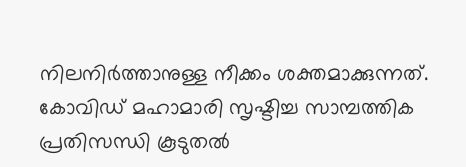നിലനിർത്താനുള്ള നീക്കം ശക്തമാക്കുന്നത്. കോവിഡ് മഹാമാരി സൃഷ്ടിച്ച സാമ്പത്തിക പ്രതിസന്ധി കൂടുതൽ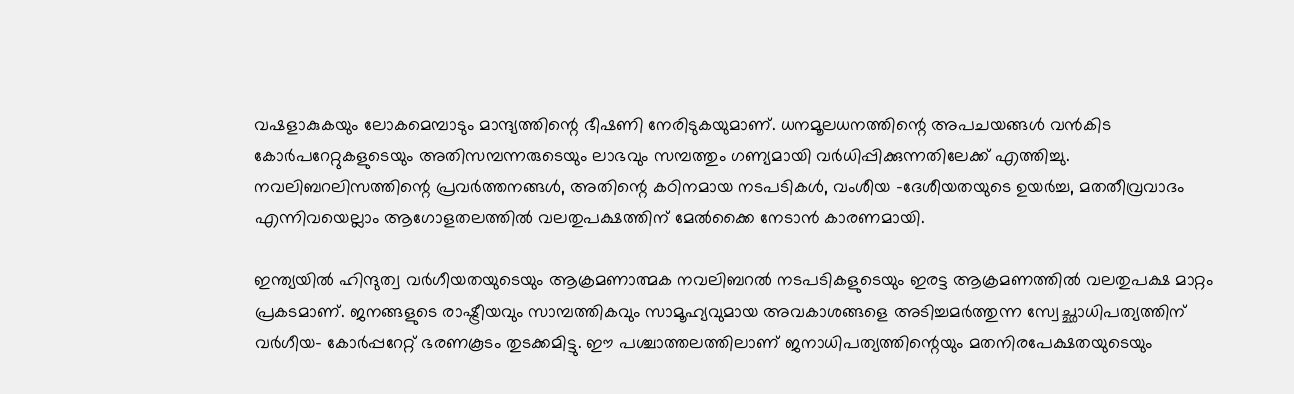വഷളാകുകയും ലോകമെമ്പാടും മാന്ദ്യത്തിന്റെ ഭീഷണി നേരിടുകയുമാണ്‌. ധനമൂലധനത്തിന്റെ അപചയങ്ങൾ വൻകിട കോർപറേറ്റുകളുടെയും അതിസമ്പന്നരുടെയും ലാഭവും സമ്പത്തും ഗണ്യമായി വർധിപ്പിക്കുന്നതിലേക്ക് എത്തിച്ചു. നവലിബറലിസത്തിന്റെ പ്രവർത്തനങ്ങൾ, അതിന്റെ കഠിനമായ നടപടികൾ, വംശീയ -ദേശീയതയുടെ ഉയർച്ച, മതതീവ്രവാദം എന്നിവയെല്ലാം ആഗോളതലത്തിൽ വലതുപക്ഷത്തിന്‌ മേൽക്കൈ നേടാൻ കാരണമായി.

ഇന്ത്യയിൽ ഹിന്ദുത്വ വർഗീയതയുടെയും ആക്രമണാത്മക നവലിബറൽ നടപടികളുടെയും ഇരട്ട ആക്രമണത്തിൽ വലതുപക്ഷ മാറ്റം പ്രകടമാണ്. ജനങ്ങളുടെ രാഷ്ട്രീയവും സാമ്പത്തികവും സാമൂഹ്യവുമായ അവകാശങ്ങളെ അടിച്ചമർത്തുന്ന സ്വേച്ഛാധിപത്യത്തിന് വർഗീയ- കോർപ്പറേറ്റ് ഭരണകൂടം തുടക്കമിട്ടു. ഈ പശ്ചാത്തലത്തിലാണ് ജനാധിപത്യത്തിന്റെയും മതനിരപേക്ഷതയുടെയും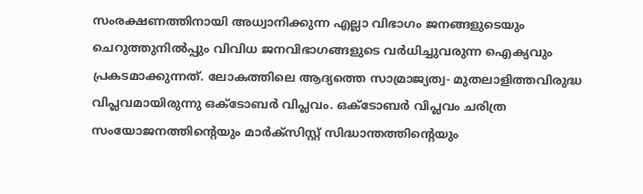സംരക്ഷണത്തിനായി അധ്വാനിക്കുന്ന എല്ലാ വിഭാഗം ജനങ്ങളുടെയും ചെറുത്തുനിൽപ്പും വിവിധ ജനവിഭാഗങ്ങളുടെ വർധിച്ചുവരുന്ന ഐക്യവും പ്രകടമാക്കുന്നത്‌. ലോകത്തിലെ ആദ്യത്തെ സാമ്രാജ്യത്വ- മുതലാളിത്തവിരുദ്ധ വിപ്ലവമായിരുന്നു ഒക്ടോബർ വിപ്ലവം. ഒക്‌ടോബർ വിപ്ലവം ചരിത്ര സംയോജനത്തിന്റെയും മാർക്‌സിസ്റ്റ് സിദ്ധാന്തത്തിന്റെയും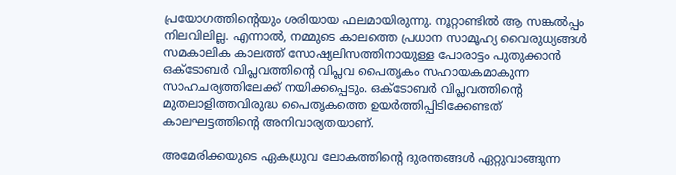പ്രയോഗത്തിന്റെയും ശരിയായ ഫലമായിരുന്നു. നൂറ്റാണ്ടിൽ ആ സങ്കൽപ്പം നിലവിലില്ല. എന്നാൽ, നമ്മുടെ കാലത്തെ പ്രധാന സാമൂഹ്യ വൈരുധ്യങ്ങൾ സമകാലിക കാലത്ത് സോഷ്യലിസത്തിനായുള്ള പോരാട്ടം പുതുക്കാൻ ഒക്ടോബർ വിപ്ലവത്തിന്റെ വിപ്ലവ പൈതൃകം സഹായകമാകുന്ന സാഹചര്യത്തിലേക്ക്‌ നയിക്കപ്പെടും. ഒക്‌ടോബർ വിപ്ലവത്തിന്റെ മുതലാളിത്തവിരുദ്ധ പൈതൃകത്തെ ഉയർത്തിപ്പിടിക്കേണ്ടത്‌ കാലഘട്ടത്തിന്റെ അനിവാര്യതയാണ്‌.

അമേരിക്കയുടെ ഏകധ്രുവ ലോകത്തിന്റെ ദുരന്തങ്ങൾ ഏറ്റുവാങ്ങുന്ന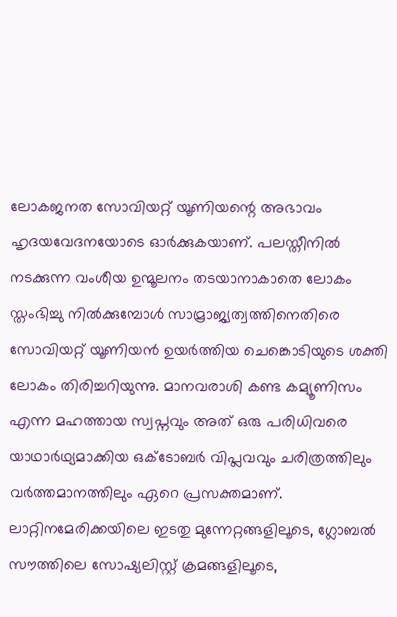ലോകജനത സോവിയറ്റ് യൂണിയന്റെ അഭാവം ഹൃദയവേദനയോടെ ഓർക്കുകയാണ്. പലസ്തീനിൽ നടക്കുന്ന വംശീയ ഉന്മൂലനം തടയാനാകാതെ ലോകം സ്തംഭിച്ചു നിൽക്കുമ്പോൾ സാമ്രാജ്യത്വത്തിനെതിരെ സോവിയറ്റ് യൂണിയൻ ഉയർത്തിയ ചെങ്കൊടിയുടെ ശക്തി ലോകം തിരിച്ചറിയുന്നു. മാനവരാശി കണ്ട കമ്യൂണിസം എന്ന മഹത്തായ സ്വപ്നവും അത് ഒരു പരിധിവരെ യാഥാർഥ്യമാക്കിയ ഒക്ടോബർ വിപ്ലവവും ചരിത്രത്തിലും വർത്തമാനത്തിലും ഏറെ പ്രസക്തമാണ്. ലാറ്റിനമേരിക്കയിലെ ഇടതു മുന്നേറ്റങ്ങളിലൂടെ, ഗ്ലോബൽ സൗത്തിലെ സോഷ്യലിസ്റ്റ് ക്രമങ്ങളിലൂടെ,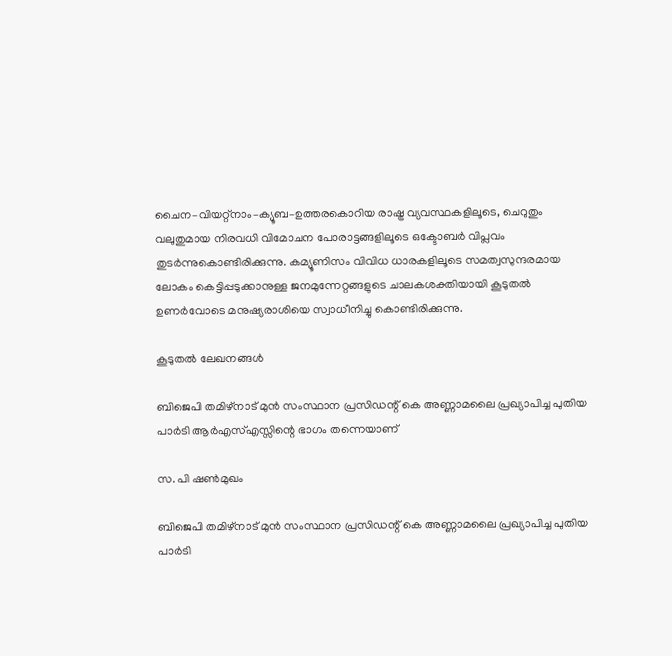ചൈന–വിയറ്റ്നാം–ക്യൂബ–ഉത്തരകൊറിയ രാഷ്ട്ര വ്യവസ്ഥകളിലൂടെ, ചെറുതും വലുതുമായ നിരവധി വിമോചന പോരാട്ടങ്ങളിലൂടെ ഒക്ടോബർ വിപ്ലവം തുടർന്നുകൊണ്ടിരിക്കുന്നു. കമ്യൂണിസം വിവിധ ധാരകളിലൂടെ സമത്വസുന്ദരമായ ലോകം കെട്ടിപ്പടുക്കാനുള്ള ജനമുന്നേറ്റങ്ങളുടെ ചാലകശക്തിയായി കൂടുതൽ ഉണർവോടെ മനുഷ്യരാശിയെ സ്വാധീനിച്ചു കൊണ്ടിരിക്കുന്നു.

കൂടുതൽ ലേഖനങ്ങൾ

ബിജെപി തമിഴ്‌നാട്‌ മുൻ സംസ്ഥാന പ്രസിഡന്റ്‌ കെ അണ്ണാമലൈ പ്രഖ്യാപിച്ച പുതിയ പാർടി ആർഎസ്‌എസ്സിന്റെ ഭാഗം തന്നെയാണ്

സ. പി ഷൺമുഖം

ബിജെപി തമിഴ്‌നാട്‌ മുൻ സംസ്ഥാന പ്രസിഡന്റ്‌ കെ അണ്ണാമലൈ പ്രഖ്യാപിച്ച പുതിയ പാർടി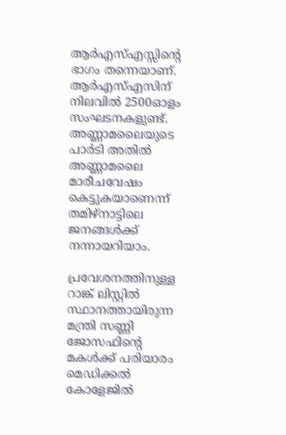ആർഎസ്‌എസ്സിന്റെ ഭാഗം തന്നെയാണ്. ആർഎസ്എസിന്‌ നിലവിൽ 2500ഓളം സംഘടനകളുണ്ട്‌. അണ്ണാമലൈയുടെ പാർടി അതിൽ അണ്ണാമലൈ മാരീചവേഷം കെട്ടുകയാണെന്ന്‌ തമിഴ്‌നാട്ടിലെ ജനങ്ങൾക്ക് നന്നായറിയാം.

പ്രവേശനത്തിനുള്ള റാങ്ക് ലിസ്റ്റിൽ സ്ഥാനത്തായിരുന്ന മന്ത്രി സണ്ണി ജോസഫിന്റെ മകൾക്ക് പരിയാരം മെഡിക്കൽ കോളേജിൽ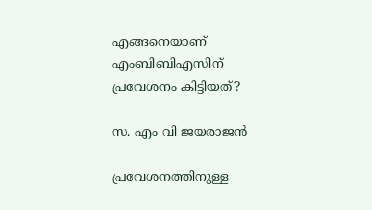എങ്ങനെയാണ് എംബിബിഎസിന് പ്രവേശനം കിട്ടിയത്?

സ. എം വി ജയരാജൻ

പ്രവേശനത്തിനുള്ള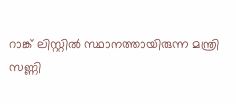റാങ്ക് ലിസ്റ്റിൽ സ്ഥാനത്തായിരുന്ന മന്ത്രി സണ്ണി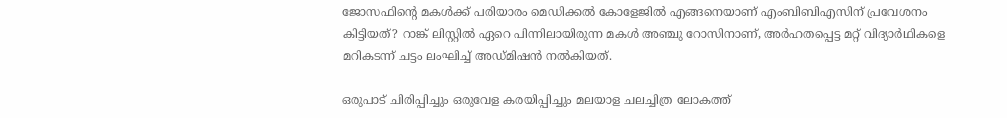ജോസഫിന്റെ മകൾക്ക് പരിയാരം മെഡിക്കൽ കോളേജിൽ എങ്ങനെയാണ് എംബിബിഎസിന് പ്രവേശനം കിട്ടിയത്? റാങ്ക് ലിസ്റ്റിൽ ഏറെ പിന്നിലായിരുന്ന മകള്‍ അഞ്ചു റോസിനാണ്, അർഹതപ്പെട്ട മറ്റ് വിദ്യാർഥികളെ മറികടന്ന് ചട്ടം ലംഘിച്ച് അഡ്മിഷൻ നൽകിയത്.

ഒരുപാട് ചിരിപ്പിച്ചും ഒരുവേള കരയിപ്പിച്ചും മലയാള ചലച്ചിത്ര ലോകത്ത്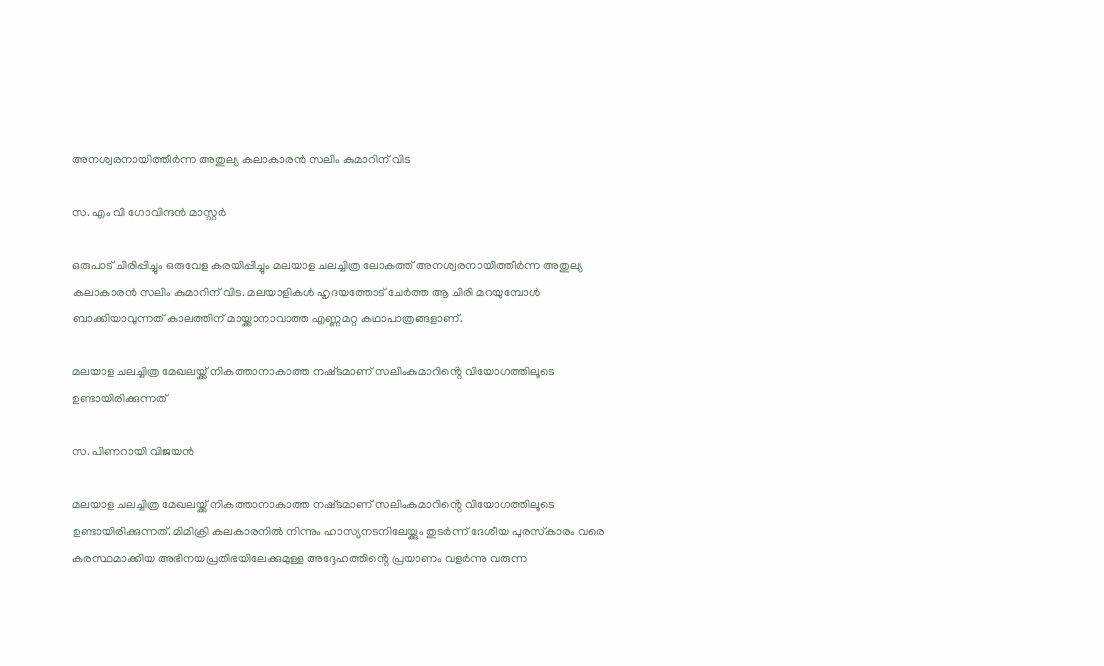അനശ്വരനായിത്തീർന്ന അതുല്യ കലാകാരൻ സലിം കുമാറിന് വിട

സ. എം വി ഗോവിന്ദൻ മാസ്റ്റർ

ഒരുപാട് ചിരിപ്പിച്ചും ഒരുവേള കരയിപ്പിച്ചും മലയാള ചലച്ചിത്ര ലോകത്ത് അനശ്വരനായിത്തീർന്ന അതുല്യ കലാകാരൻ സലിം കുമാറിന് വിട. മലയാളികൾ ഹൃദയത്തോട് ചേർത്ത ആ ചിരി മറയുമ്പോൾ ബാക്കിയാവുന്നത് കാലത്തിന് മായ്ക്കാനാവാത്ത എണ്ണമറ്റ കഥാപാത്രങ്ങളാണ്.

മലയാള ചലച്ചിത്ര മേഖലയ്ക്ക് നികത്താനാകാത്ത നഷ്‌ടമാണ് സലിംകുമാറിൻ്റെ വിയോഗത്തിലൂടെ ഉണ്ടായിരിക്കുന്നത്

സ. പിണറായി വിജയൻ

മലയാള ചലച്ചിത്ര മേഖലയ്ക്ക് നികത്താനാകാത്ത നഷ്‌ടമാണ് സലിംകുമാറിൻ്റെ വിയോഗത്തിലൂടെ ഉണ്ടായിരിക്കുന്നത്. മിമിക്രി കലകാരനിൽ നിന്നും ഹാസ്യനടനിലേയ്ക്കും തുടർന്ന് ദേശീയ പുരസ്‌കാരം വരെ കരസ്ഥമാക്കിയ അഭിനയപ്രതിഭയിലേക്കുമുള്ള അദ്ദേഹത്തിൻ്റെ പ്രയാണം വളർന്നു വരുന്ന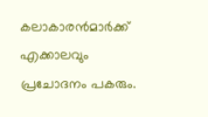കലാകാരൻമാർക്ക് എക്കാലവും പ്രചോദനം പകരും.